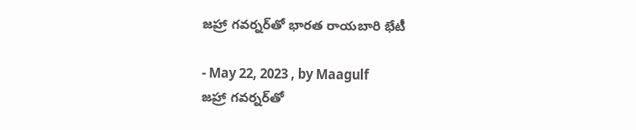జహ్రా గవర్నర్‌తో భారత రాయబారి భేటీ

- May 22, 2023 , by Maagulf
జహ్రా గవర్నర్‌తో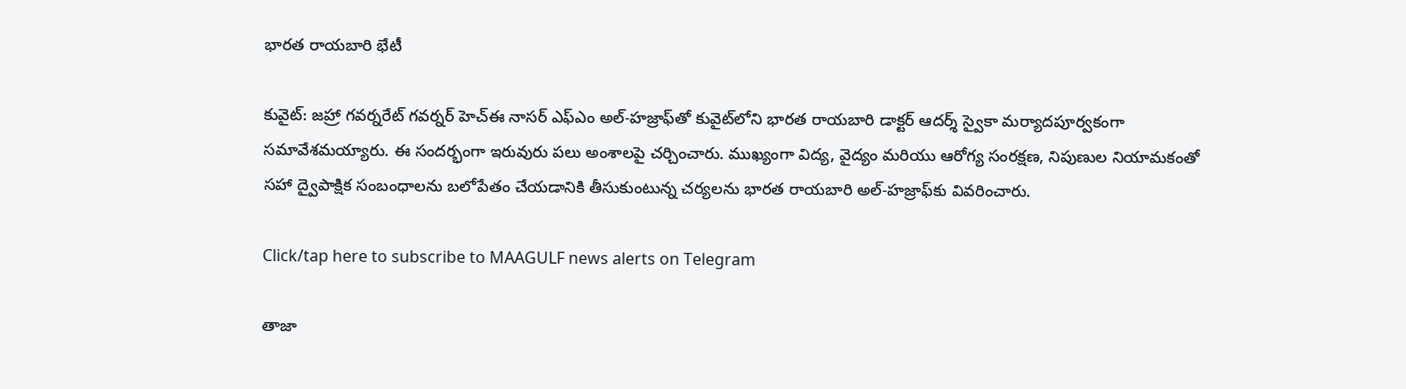భారత రాయబారి భేటీ

కువైట్: జహ్రా గవర్నరేట్ గవర్నర్ హెచ్‌ఈ నాసర్ ఎఫ్‌ఎం అల్-హజ్రాఫ్‌తో కువైట్‌లోని భారత రాయబారి డాక్టర్ ఆదర్శ్ స్వైకా మర్యాదపూర్వకంగా సమావేశమయ్యారు. ఈ సందర్భంగా ఇరువురు పలు అంశాలపై చర్చించారు. ముఖ్యంగా విద్య, వైద్యం మరియు ఆరోగ్య సంరక్షణ, నిపుణుల నియామకంతో సహా ద్వైపాక్షిక సంబంధాలను బలోపేతం చేయడానికి తీసుకుంటున్న చర్యలను భారత రాయబారి అల్-హజ్రాఫ్‌కు వివరించారు.

Click/tap here to subscribe to MAAGULF news alerts on Telegram

తాజా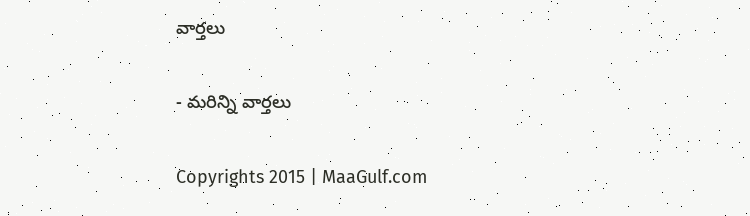వార్తలు

- మరిన్ని వార్తలు

Copyrights 2015 | MaaGulf.com